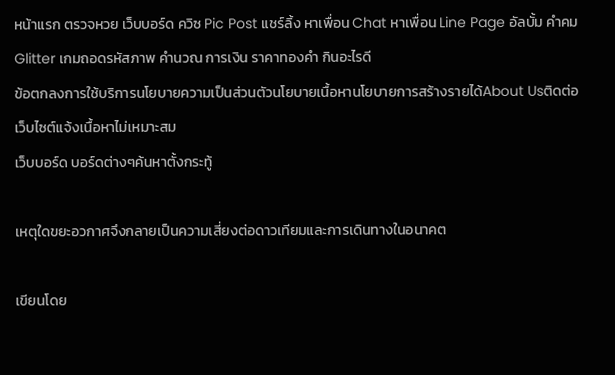หน้าแรก ตรวจหวย เว็บบอร์ด ควิซ Pic Post แชร์ลิ้ง หาเพื่อน Chat หาเพื่อน Line Page อัลบั้ม คำคม Glitter เกมถอดรหัสภาพ คำนวณ การเงิน ราคาทองคำ กินอะไรดี
ข้อตกลงการใช้บริการนโยบายความเป็นส่วนตัวนโยบายเนื้อหานโยบายการสร้างรายได้About Usติดต่อเว็บไซต์แจ้งเนื้อหาไม่เหมาะสม
เว็บบอร์ด บอร์ดต่างๆค้นหาตั้งกระทู้

เหตุใดขยะอวกาศจึงกลายเป็นความเสี่ยงต่อดาวเทียมและการเดินทางในอนาคต

เขียนโดย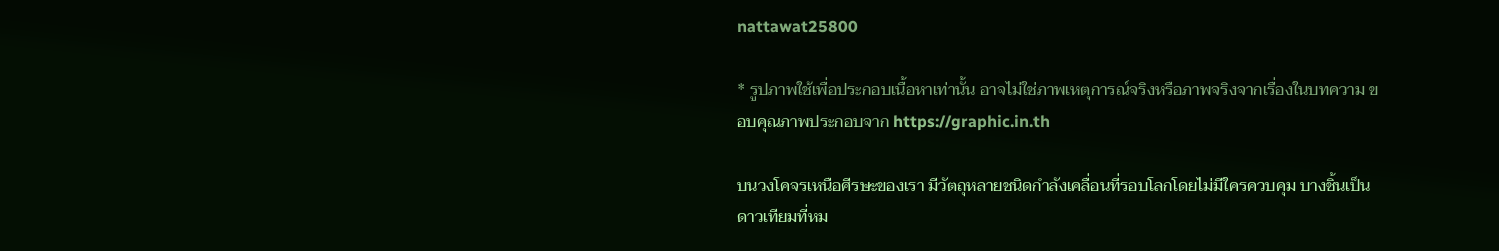nattawat25800

* รูปภาพใช้เพื่อประกอบเนื้อหาเท่านั้น อาจไม่ใช่ภาพเหตุการณ์จริงหรือภาพจริงจากเรื่องในบทความ ขอบคุณภาพประกอบจาก https://graphic.in.th

บนวงโคจรเหนือศีรษะของเรา มีวัตถุหลายชนิดกำลังเคลื่อนที่รอบโลกโดยไม่มีใครควบคุม บางชิ้นเป็นดาวเทียมที่หม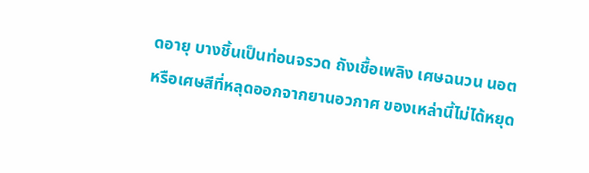ดอายุ บางชิ้นเป็นท่อนจรวด ถังเชื้อเพลิง เศษฉนวน นอต หรือเศษสีที่หลุดออกจากยานอวกาศ ของเหล่านี้ไม่ได้หยุด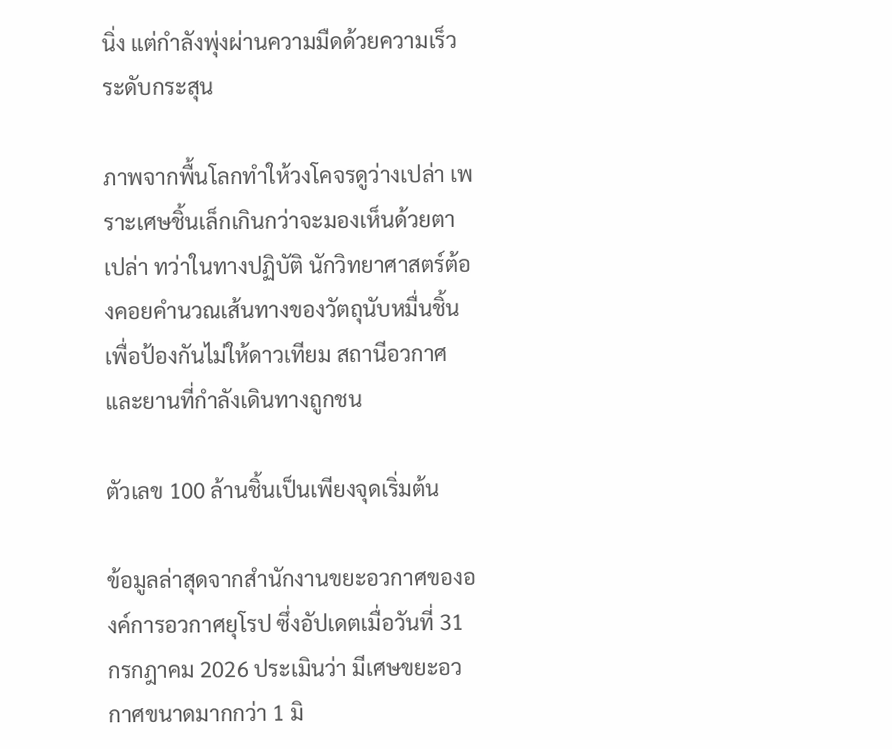นิ่ง แต่กำลังพุ่งผ่านความมืดด้วยความเร็วระดับกระสุน

ภาพจากพื้นโลกทำให้วงโคจรดูว่างเปล่า เพราะเศษชิ้นเล็กเกินกว่าจะมองเห็นด้วยตาเปล่า ทว่าในทางปฏิบัติ นักวิทยาศาสตร์ต้องคอยคำนวณเส้นทางของวัตถุนับหมื่นชิ้น เพื่อป้องกันไม่ให้ดาวเทียม สถานีอวกาศ และยานที่กำลังเดินทางถูกชน

ตัวเลข 100 ล้านชิ้นเป็นเพียงจุดเริ่มต้น

ข้อมูลล่าสุดจากสำนักงานขยะอวกาศขององค์การอวกาศยุโรป ซึ่งอัปเดตเมื่อวันที่ 31 กรกฎาคม 2026 ประเมินว่า มีเศษขยะอวกาศขนาดมากกว่า 1 มิ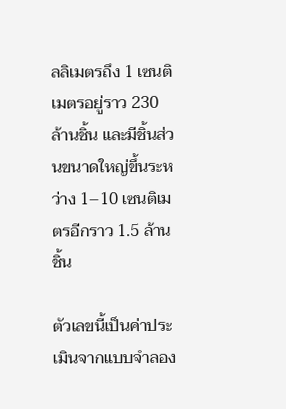ลลิเมตรถึง 1 เซนติเมตรอยู่ราว 230 ล้านชิ้น และมีชิ้นส่วนขนาดใหญ่ขึ้นระหว่าง 1–10 เซนติเมตรอีกราว 1.5 ล้านชิ้น

ตัวเลขนี้เป็นค่าประเมินจากแบบจำลอง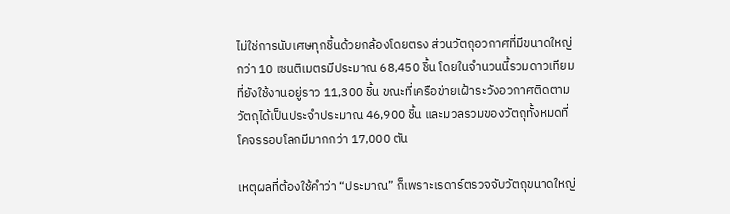ไม่ใช่การนับเศษทุกชิ้นด้วยกล้องโดยตรง ส่วนวัตถุอวกาศที่มีขนาดใหญ่กว่า 10 เซนติเมตรมีประมาณ 68,450 ชิ้น โดยในจำนวนนี้รวมดาวเทียมที่ยังใช้งานอยู่ราว 11,300 ชิ้น ขณะที่เครือข่ายเฝ้าระวังอวกาศติดตามวัตถุได้เป็นประจำประมาณ 46,900 ชิ้น และมวลรวมของวัตถุทั้งหมดที่โคจรรอบโลกมีมากกว่า 17,000 ตัน

เหตุผลที่ต้องใช้คำว่า “ประมาณ” ก็เพราะเรดาร์ตรวจจับวัตถุขนาดใหญ่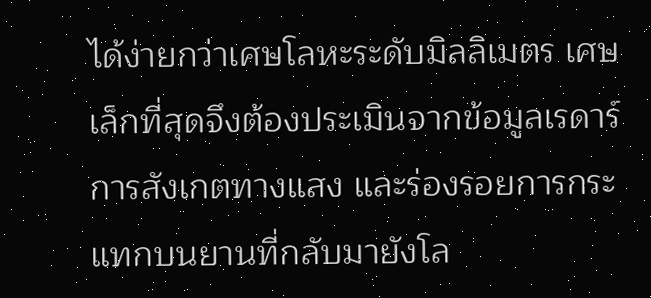ได้ง่ายกว่าเศษโลหะระดับมิลลิเมตร เศษเล็กที่สุดจึงต้องประเมินจากข้อมูลเรดาร์ การสังเกตทางแสง และร่องรอยการกระแทกบนยานที่กลับมายังโล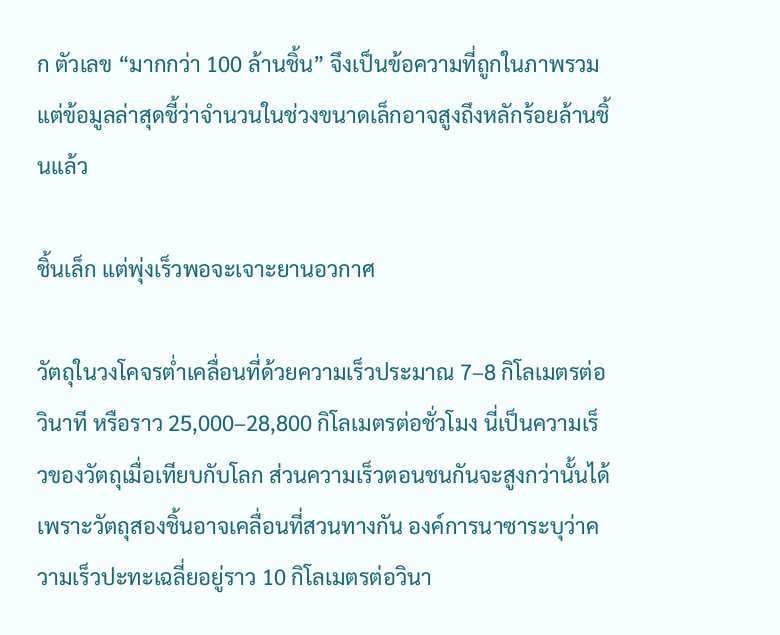ก ตัวเลข “มากกว่า 100 ล้านชิ้น” จึงเป็นข้อความที่ถูกในภาพรวม แต่ข้อมูลล่าสุดชี้ว่าจำนวนในช่วงขนาดเล็กอาจสูงถึงหลักร้อยล้านชิ้นแล้ว

ชิ้นเล็ก แต่พุ่งเร็วพอจะเจาะยานอวกาศ

วัตถุในวงโคจรต่ำเคลื่อนที่ด้วยความเร็วประมาณ 7–8 กิโลเมตรต่อวินาที หรือราว 25,000–28,800 กิโลเมตรต่อชั่วโมง นี่เป็นความเร็วของวัตถุเมื่อเทียบกับโลก ส่วนความเร็วตอนชนกันจะสูงกว่านั้นได้ เพราะวัตถุสองชิ้นอาจเคลื่อนที่สวนทางกัน องค์การนาซาระบุว่าความเร็วปะทะเฉลี่ยอยู่ราว 10 กิโลเมตรต่อวินา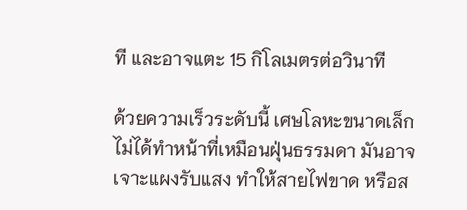ที และอาจแตะ 15 กิโลเมตรต่อวินาที

ด้วยความเร็วระดับนี้ เศษโลหะขนาดเล็กไม่ได้ทำหน้าที่เหมือนฝุ่นธรรมดา มันอาจเจาะแผงรับแสง ทำให้สายไฟขาด หรือส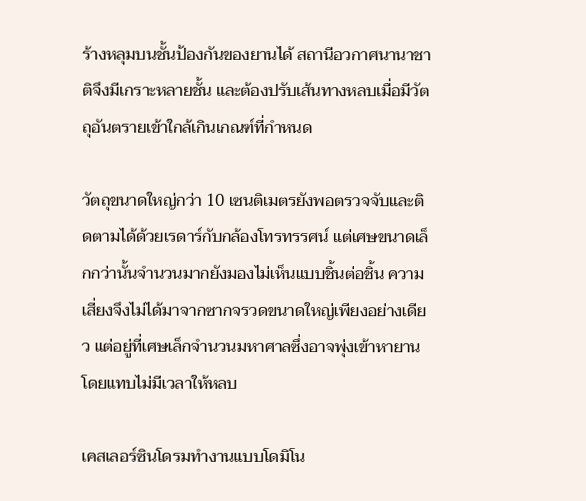ร้างหลุมบนชั้นป้องกันของยานได้ สถานีอวกาศนานาชาติจึงมีเกราะหลายชั้น และต้องปรับเส้นทางหลบเมื่อมีวัตถุอันตรายเข้าใกล้เกินเกณฑ์ที่กำหนด

วัตถุขนาดใหญ่กว่า 10 เซนติเมตรยังพอตรวจจับและติดตามได้ด้วยเรดาร์กับกล้องโทรทรรศน์ แต่เศษขนาดเล็กกว่านั้นจำนวนมากยังมองไม่เห็นแบบชิ้นต่อชิ้น ความเสี่ยงจึงไม่ได้มาจากซากจรวดขนาดใหญ่เพียงอย่างเดียว แต่อยู่ที่เศษเล็กจำนวนมหาศาลซึ่งอาจพุ่งเข้าหายานโดยแทบไม่มีเวลาให้หลบ

เคสเลอร์ซินโดรมทำงานแบบโดมิโน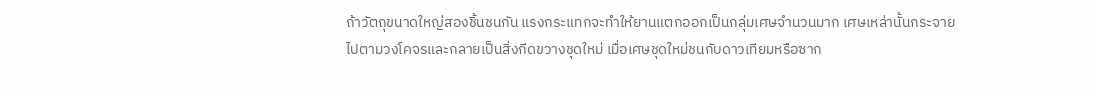ถ้าวัตถุขนาดใหญ่สองชิ้นชนกัน แรงกระแทกจะทำให้ยานแตกออกเป็นกลุ่มเศษจำนวนมาก เศษเหล่านั้นกระจายไปตามวงโคจรและกลายเป็นสิ่งกีดขวางชุดใหม่ เมื่อเศษชุดใหม่ชนกับดาวเทียมหรือซาก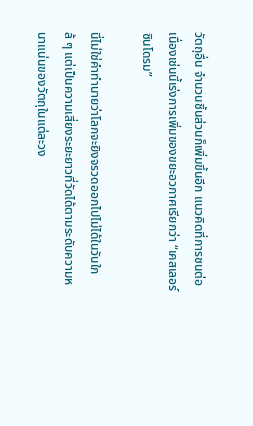วัตถุอื่น จำนวนชิ้นส่วนก็เพิ่มขึ้นอีก แนวคิดที่การชนต่อเนื่องเช่นนี้เร่งการเพิ่มของขยะอวกาศเรียกว่า “เคสเลอร์ซินโดรม”

นี่ไม่ใช่คำทำนายว่าโลกจะยิงจรวดออกไปไม่ได้ในวันใกล้ ๆ แต่เป็นความเสี่ยงระยะยาวที่วัดได้ตามระดับความหนาแน่นของวัตถุในแต่ละวง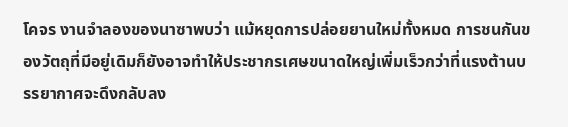โคจร งานจำลองของนาซาพบว่า แม้หยุดการปล่อยยานใหม่ทั้งหมด การชนกันของวัตถุที่มีอยู่เดิมก็ยังอาจทำให้ประชากรเศษขนาดใหญ่เพิ่มเร็วกว่าที่แรงต้านบรรยากาศจะดึงกลับลง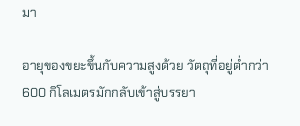มา

อายุของขยะขึ้นกับความสูงด้วย วัตถุที่อยู่ต่ำกว่า 600 กิโลเมตรมักกลับเข้าสู่บรรยา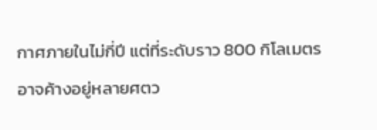กาศภายในไม่กี่ปี แต่ที่ระดับราว 800 กิโลเมตรอาจค้างอยู่หลายศตว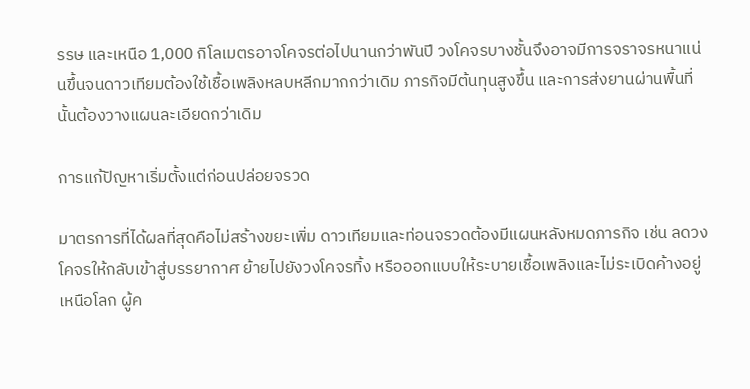รรษ และเหนือ 1,000 กิโลเมตรอาจโคจรต่อไปนานกว่าพันปี วงโคจรบางชั้นจึงอาจมีการจราจรหนาแน่นขึ้นจนดาวเทียมต้องใช้เชื้อเพลิงหลบหลีกมากกว่าเดิม ภารกิจมีต้นทุนสูงขึ้น และการส่งยานผ่านพื้นที่นั้นต้องวางแผนละเอียดกว่าเดิม

การแก้ปัญหาเริ่มตั้งแต่ก่อนปล่อยจรวด

มาตรการที่ได้ผลที่สุดคือไม่สร้างขยะเพิ่ม ดาวเทียมและท่อนจรวดต้องมีแผนหลังหมดภารกิจ เช่น ลดวงโคจรให้กลับเข้าสู่บรรยากาศ ย้ายไปยังวงโคจรทิ้ง หรือออกแบบให้ระบายเชื้อเพลิงและไม่ระเบิดค้างอยู่เหนือโลก ผู้ค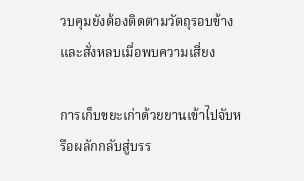วบคุมยังต้องติดตามวัตถุรอบข้างและสั่งหลบเมื่อพบความเสี่ยง

การเก็บขยะเก่าด้วยยานเข้าไปจับหรือผลักกลับสู่บรร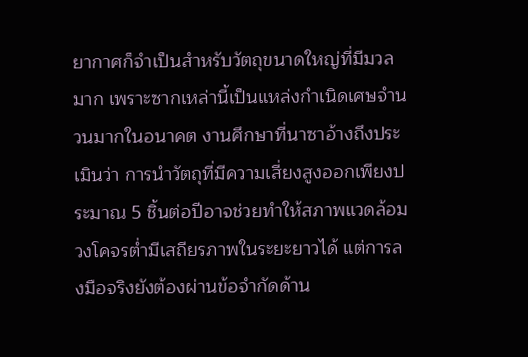ยากาศก็จำเป็นสำหรับวัตถุขนาดใหญ่ที่มีมวลมาก เพราะซากเหล่านี้เป็นแหล่งกำเนิดเศษจำนวนมากในอนาคต งานศึกษาที่นาซาอ้างถึงประเมินว่า การนำวัตถุที่มีความเสี่ยงสูงออกเพียงประมาณ 5 ชิ้นต่อปีอาจช่วยทำให้สภาพแวดล้อมวงโคจรต่ำมีเสถียรภาพในระยะยาวได้ แต่การลงมือจริงยังต้องผ่านข้อจำกัดด้าน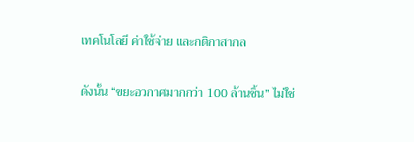เทคโนโลยี ค่าใช้จ่าย และกติกาสากล

ดังนั้น “ขยะอวกาศมากกว่า 100 ล้านชิ้น” ไม่ใช่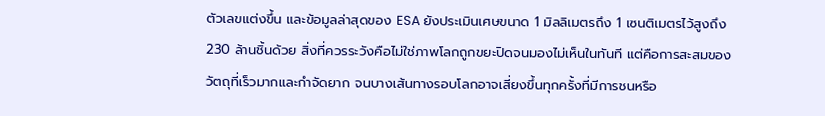ตัวเลขแต่งขึ้น และข้อมูลล่าสุดของ ESA ยังประเมินเศษขนาด 1 มิลลิเมตรถึง 1 เซนติเมตรไว้สูงถึง 230 ล้านชิ้นด้วย สิ่งที่ควรระวังคือไม่ใช่ภาพโลกถูกขยะปิดจนมองไม่เห็นในทันที แต่คือการสะสมของวัตถุที่เร็วมากและกำจัดยาก จนบางเส้นทางรอบโลกอาจเสี่ยงขึ้นทุกครั้งที่มีการชนหรือ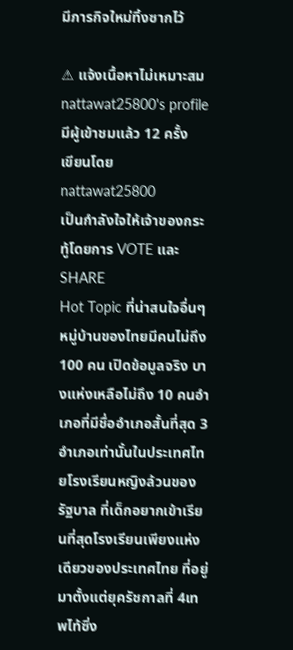มีภารกิจใหม่ทิ้งซากไว้

⚠ แจ้งเนื้อหาไม่เหมาะสม
nattawat25800's profile
มีผู้เข้าชมแล้ว 12 ครั้ง
เขียนโดย nattawat25800
เป็นกำลังใจให้เจ้าของกระทู้โดยการ VOTE และ SHARE
Hot Topic ที่น่าสนใจอื่นๆ
หมู่บ้านของไทยมีคนไม่ถึง 100 คน เปิดข้อมูลจริง บางแห่งเหลือไม่ถึง 10 คนอำเภอที่มีชื่ออำเภอสั้นที่สุด 3 อำเภอเท่านั้นในประเทศไทยโรงเรียนหญิงล้วนของรัฐบาล ที่เด็กอยากเข้าเรียนที่สุดโรงเรียนเพียงแห่งเดียวของประเทศไทย ที่อยู่มาตั้งแต่ยุครัชกาลที่ 4เทพไท้ซิ่ง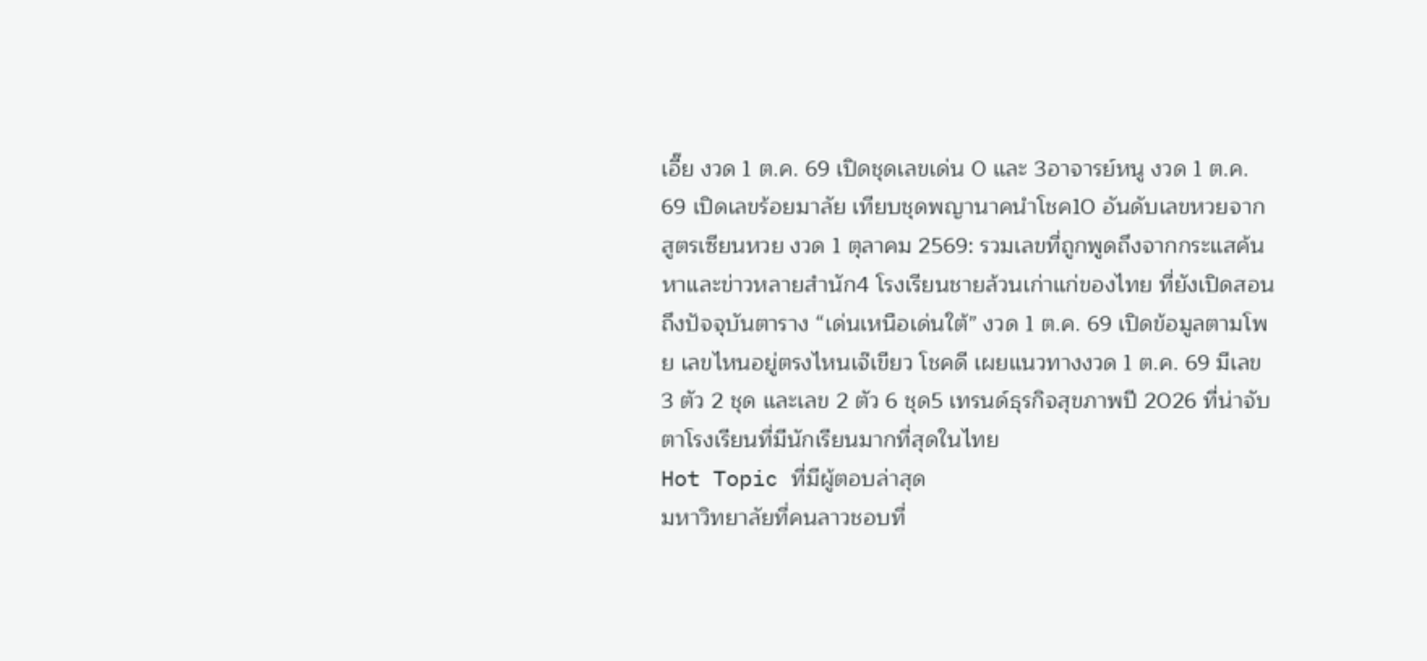เอี๊ย งวด 1 ต.ค. 69 เปิดชุดเลขเด่น 0 และ 3อาจารย์หนู งวด 1 ต.ค. 69 เปิดเลขร้อยมาลัย เทียบชุดพญานาคนำโชค10 อันดับเลขหวยจากสูตรเซียนหวย งวด 1 ตุลาคม 2569: รวมเลขที่ถูกพูดถึงจากกระแสค้นหาและข่าวหลายสำนัก4 โรงเรียนชายล้วนเก่าแก่ของไทย ที่ยังเปิดสอนถึงปัจจุบันตาราง “เด่นเหนือเด่นใต้” งวด 1 ต.ค. 69 เปิดข้อมูลตามโพย เลขไหนอยู่ตรงไหนเจ๊เขียว โชคดี เผยแนวทางงวด 1 ต.ค. 69 มีเลข 3 ตัว 2 ชุด และเลข 2 ตัว 6 ชุด5 เทรนด์ธุรกิจสุขภาพปี 2026 ที่น่าจับตาโรงเรียนที่มีนักเรียนมากที่สุดในไทย
Hot Topic ที่มีผู้ตอบล่าสุด
มหาวิทยาลัยที่คนลาวชอบที่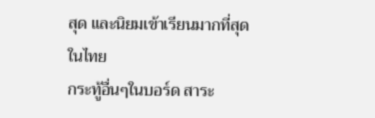สุด และนิยมเข้าเรียนมากที่สุดในไทย
กระทู้อื่นๆในบอร์ด สาระ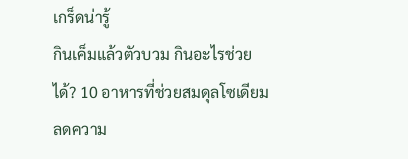เกร็ดน่ารู้
กินเค็มแล้วตัวบวม กินอะไรช่วยได้? 10 อาหารที่ช่วยสมดุลโซเดียม ลดความ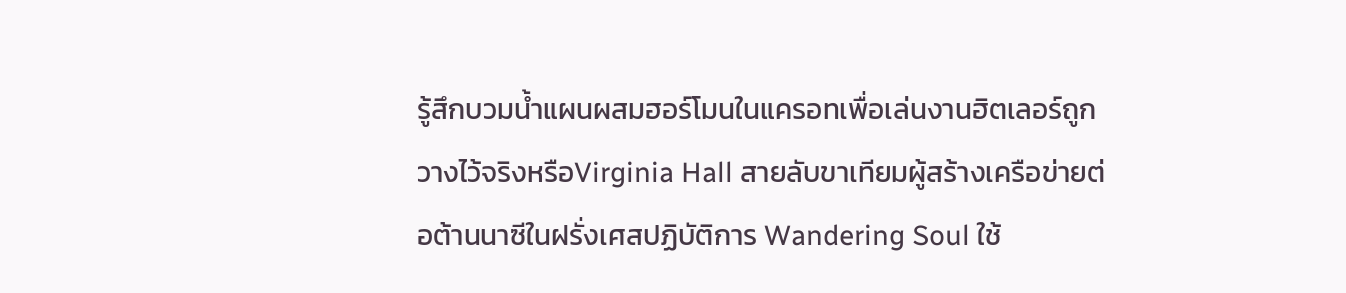รู้สึกบวมน้ำแผนผสมฮอร์โมนในแครอทเพื่อเล่นงานฮิตเลอร์ถูกวางไว้จริงหรือVirginia Hall สายลับขาเทียมผู้สร้างเครือข่ายต่อต้านนาซีในฝรั่งเศสปฏิบัติการ Wandering Soul ใช้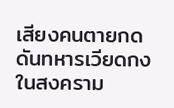เสียงคนตายกดดันทหารเวียดกงในสงคราม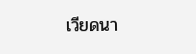เวียดนา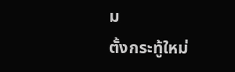ม
ตั้งกระทู้ใหม่